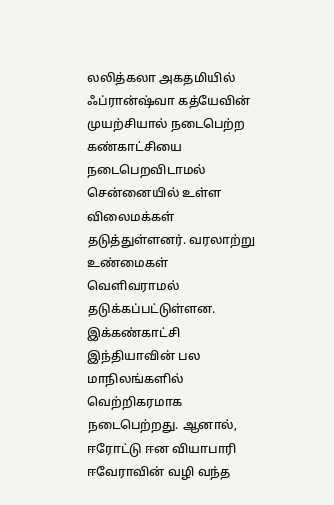லலித்கலா அகதமியில் ஃப்ரான்ஷ்வா கத்யேவின் முயற்சியால் நடைபெற்ற கண்காட்சியை நடைபெறவிடாமல் சென்னையில் உள்ள விலைமக்கள் தடுத்துள்ளனர். வரலாற்று உண்மைகள் வெளிவராமல் தடுக்கப்பட்டுள்ளன.
இக்கண்காட்சி இந்தியாவின் பல மாநிலங்களில் வெற்றிகரமாக நடைபெற்றது. ஆனால், ஈரோட்டு ஈன வியாபாரி ஈவேராவின் வழி வந்த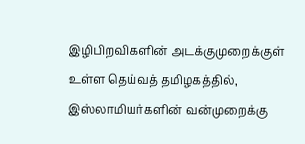இழிபிறவிகளின் அடக்குமுறைக்குள் உள்ள தெய்வத் தமிழகத்தில், இஸ்லாமியர்களின் வன்முறைக்கு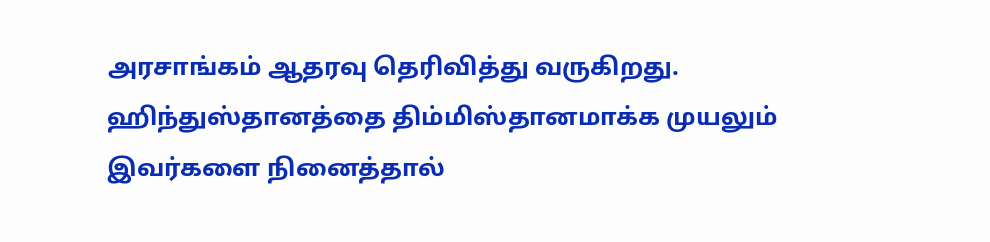அரசாங்கம் ஆதரவு தெரிவித்து வருகிறது.
ஹிந்துஸ்தானத்தை திம்மிஸ்தானமாக்க முயலும் இவர்களை நினைத்தால்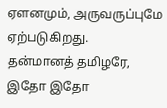ஏளனமும், அருவருப்புமே ஏற்படுகிறது.
தன்மானத் தமிழரே, இதோ இதோ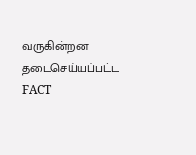வருகின்றன தடைசெய்யப்பட்ட FACT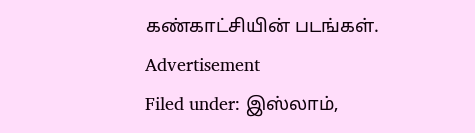கண்காட்சியின் படங்கள்.
Advertisement
Filed under: இஸ்லாம்,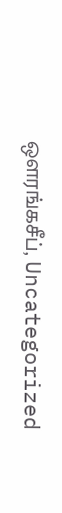ஔரங்கசீப், Uncategorized